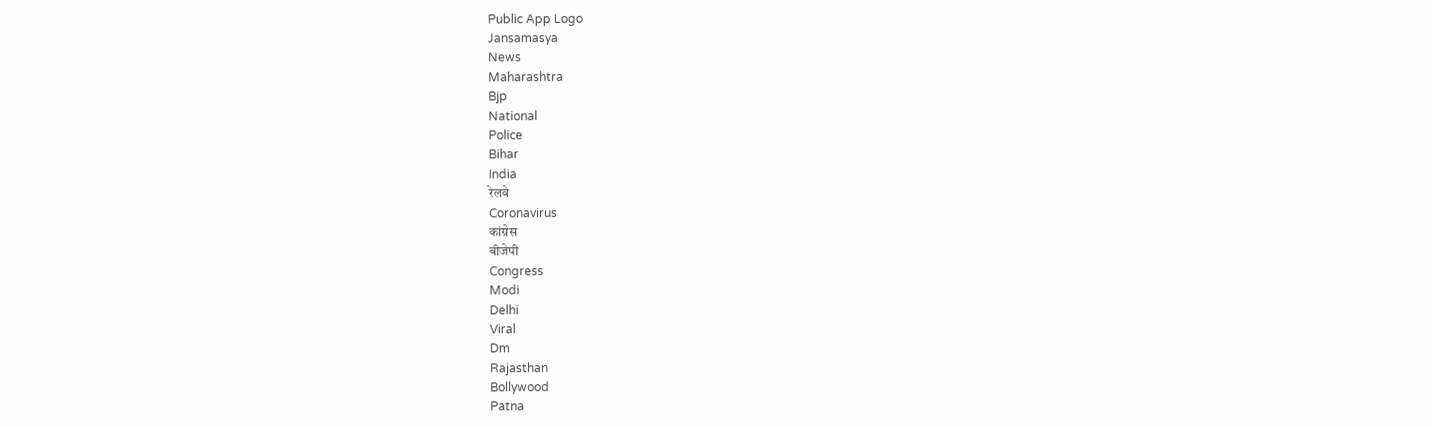Public App Logo
Jansamasya
News
Maharashtra
Bjp
National
Police
Bihar
India
रेलवे
Coronavirus
कांग्रेस
बीजेपी
Congress
Modi
Delhi
Viral
Dm
Rajasthan
Bollywood
Patna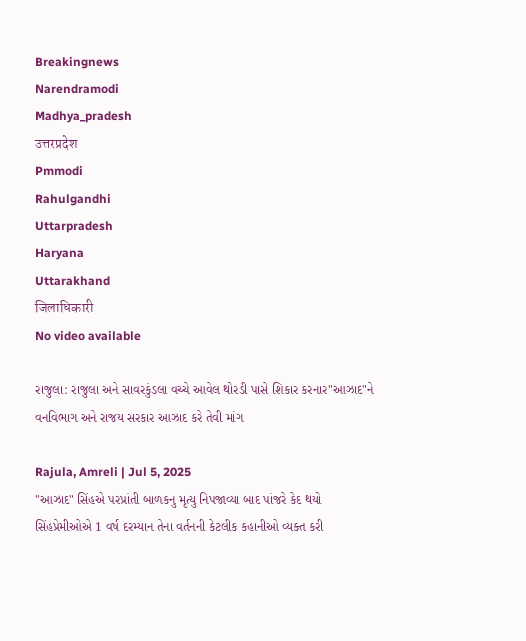Breakingnews
Narendramodi
Madhya_pradesh
उत्तरप्रदेश
Pmmodi
Rahulgandhi
Uttarpradesh
Haryana
Uttarakhand
जिलाधिकारी
No video available

રાજુલા: રાજુલા અને સાવરકુંડલા વચ્ચે આવેલ થોરડી પાસે શિકાર કરનાર"આઝાદ"ને વનવિભાગ અને રાજય સરકાર આઝાદ કરે તેવી માંગ

Rajula, Amreli | Jul 5, 2025
"આઝાદ" સિંહએ પરપ્રાંતી બાળકનુ મૃત્યુ નિપજાવ્યા બાદ પાંજરે કેદ થયો સિંહપ્રેમીઓએ 1 વર્ષ દરમ્યાન તેના વર્તનની કેટલીક કહાનીઓ વ્યક્ત કરી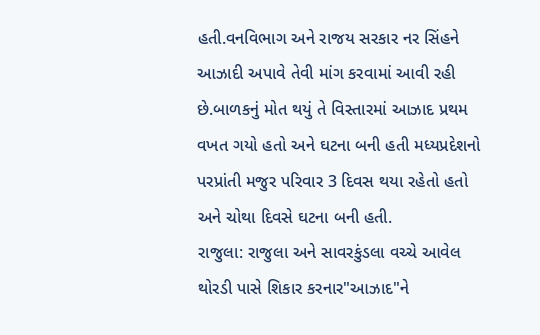હતી.વનવિભાગ અને રાજય સરકાર નર સિંહને આઝાદી અપાવે તેવી માંગ કરવામાં આવી રહી છે.બાળકનું મોત થયું તે વિસ્તારમાં આઝાદ પ્રથમ વખત ગયો હતો અને ઘટના બની હતી મધ્યપ્રદેશનો પરપ્રાંતી મજુર પરિવાર 3 દિવસ થયા રહેતો હતો અને ચોથા દિવસે ઘટના બની હતી.
રાજુલા: રાજુલા અને સાવરકુંડલા વચ્ચે આવેલ થોરડી પાસે શિકાર કરનાર"આઝાદ"ને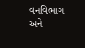વનવિભાગ અને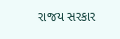રાજય સરકાર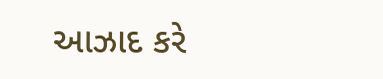આઝાદ કરે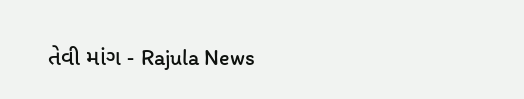તેવી માંગ - Rajula News